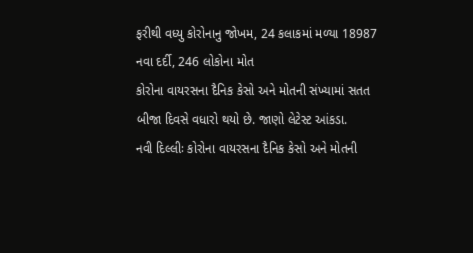ફરીથી વધ્યુ કોરોનાનુ જોખમ, 24 કલાકમાં મળ્યા 18987 નવા દર્દી, 246 લોકોના મોત
કોરોના વાયરસના દૈનિક કેસો અને મોતની સંખ્યામાં સતત બીજા દિવસે વધારો થયો છે. જાણો લેટેસ્ટ આંકડા.
નવી દિલ્લીઃ કોરોના વાયરસના દૈનિક કેસો અને મોતની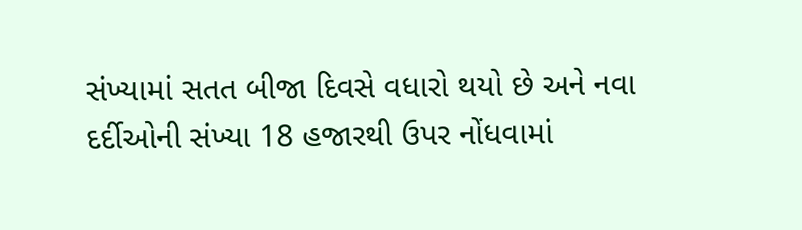સંખ્યામાં સતત બીજા દિવસે વધારો થયો છે અને નવા દર્દીઓની સંખ્યા 18 હજારથી ઉપર નોંધવામાં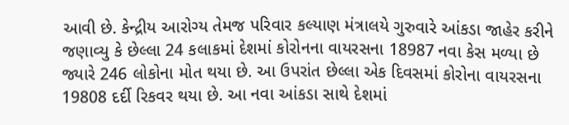આવી છે. કેન્દ્રીય આરોગ્ય તેમજ પરિવાર કલ્યાણ મંત્રાલયે ગુરુવારે આંકડા જાહેર કરીને જણાવ્યુ કે છેલ્લા 24 કલાકમાં દેશમાં કોરોનના વાયરસના 18987 નવા કેસ મળ્યા છે જ્યારે 246 લોકોના મોત થયા છે. આ ઉપરાંત છેલ્લા એક દિવસમાં કોરોના વાયરસના 19808 દર્દી રિકવર થયા છે. આ નવા આંકડા સાથે દેશમાં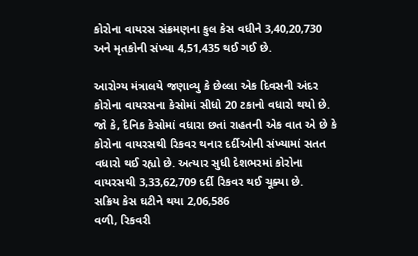કોરોના વાયરસ સંક્રમણના કુલ કેસ વધીને 3,40,20,730 અને મૃતકોની સંખ્યા 4,51,435 થઈ ગઈ છે.

આરોગ્ય મંત્રાલયે જણાવ્યુ કે છેલ્લા એક દિવસની અંદર કોરોના વાયરસના કેસોમાં સીધો 20 ટકાનો વધારો થયો છે. જો કે, દૈનિક કેસોમાં વધારા છતાં રાહતની એક વાત એ છે કે કોરોના વાયરસથી રિકવર થનાર દર્દીઓની સંખ્યામાં સતત વધારો થઈ રહ્યો છે. અત્યાર સુધી દેશભરમાં કોરોના વાયરસથી 3,33,62,709 દર્દી રિકવર થઈ ચૂક્યા છે.
સક્રિય કેસ ઘટીને થયા 2,06,586
વળી, રિકવરી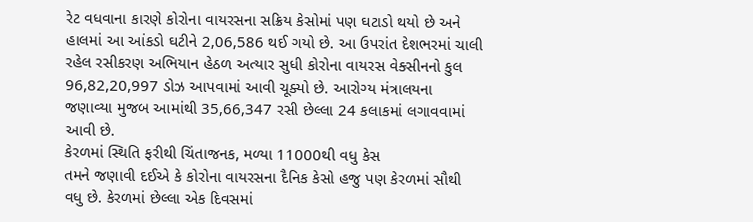રેટ વધવાના કારણે કોરોના વાયરસના સક્રિય કેસોમાં પણ ઘટાડો થયો છે અને હાલમાં આ આંકડો ઘટીને 2,06,586 થઈ ગયો છે. આ ઉપરાંત દેશભરમાં ચાલી રહેલ રસીકરણ અભિયાન હેઠળ અત્યાર સુધી કોરોના વાયરસ વેક્સીનનો કુલ 96,82,20,997 ડોઝ આપવામાં આવી ચૂક્યો છે. આરોગ્ય મંત્રાલયના જણાવ્યા મુજબ આમાંથી 35,66,347 રસી છેલ્લા 24 કલાકમાં લગાવવામાં આવી છે.
કેરળમાં સ્થિતિ ફરીથી ચિંતાજનક, મળ્યા 11000થી વધુ કેસ
તમને જણાવી દઈએ કે કોરોના વાયરસના દૈનિક કેસો હજુ પણ કેરળમાં સૌથી વધુ છે. કેરળમાં છેલ્લા એક દિવસમાં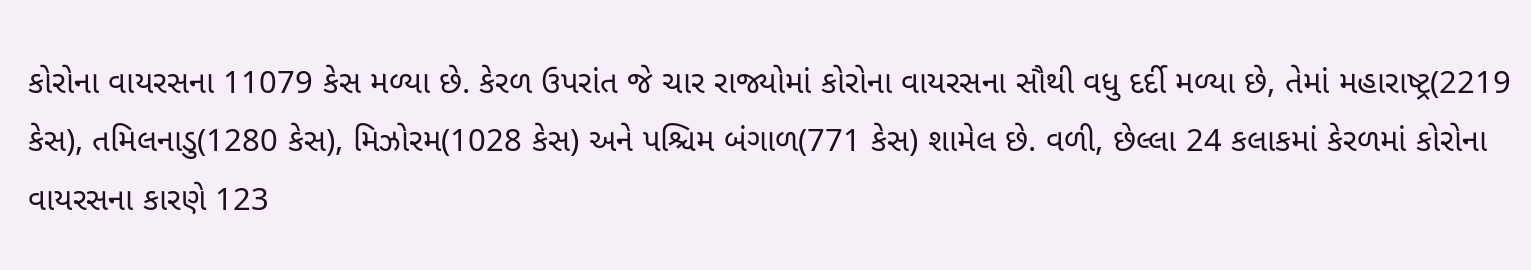કોરોના વાયરસના 11079 કેસ મળ્યા છે. કેરળ ઉપરાંત જે ચાર રાજ્યોમાં કોરોના વાયરસના સૌથી વધુ દર્દી મળ્યા છે, તેમાં મહારાષ્ટ્ર(2219 કેસ), તમિલનાડુ(1280 કેસ), મિઝોરમ(1028 કેસ) અને પશ્ચિમ બંગાળ(771 કેસ) શામેલ છે. વળી, છેલ્લા 24 કલાકમાં કેરળમાં કોરોના વાયરસના કારણે 123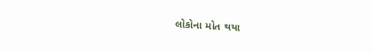લોકોના મોત થયા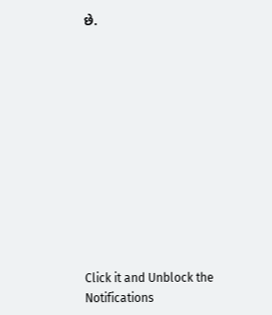છે.












Click it and Unblock the Notifications